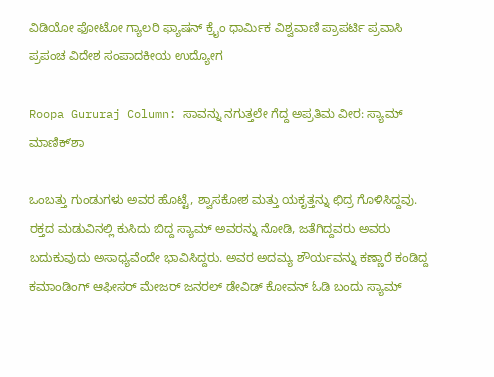ವಿಡಿಯೋ ಫೋಟೋ ಗ್ಯಾಲರಿ ಫ್ಯಾಷನ್ ಕ್ರೈಂ ಧಾರ್ಮಿಕ ವಿಶ್ವವಾಣಿ ಪ್ರಾಪರ್ಟಿ ಪ್ರವಾಸಿ ಪ್ರಪಂಚ ವಿದೇಶ ಸಂಪಾದಕೀಯ ಉದ್ಯೋಗ

Roopa Gururaj Column: ಸಾವನ್ನು ನಗುತ್ತಲೇ ಗೆದ್ದ ಅಪ್ರತಿಮ ವೀರ: ಸ್ಯಾಮ್‌ ಮಾಣಿಕ್‌ʼಶಾ

ಒಂಬತ್ತು ಗುಂಡುಗಳು ಅವರ ಹೊಟ್ಟೆ, ಶ್ವಾಸಕೋಶ ಮತ್ತು ಯಕೃತ್ತನ್ನು ಛಿದ್ರ ಗೊಳಿಸಿದ್ದವು. ರಕ್ತದ ಮಡುವಿನಲ್ಲಿ ಕುಸಿದು ಬಿದ್ದ ಸ್ಯಾಮ್ ಅವರನ್ನು ನೋಡಿ, ಜತೆಗಿದ್ದವರು ಅವರು ಬದುಕುವುದು ಅಸಾಧ್ಯವೆಂದೇ ಭಾವಿಸಿದ್ದರು. ಅವರ ಅದಮ್ಯ ಶೌರ್ಯವನ್ನು ಕಣ್ಣಾರೆ ಕಂಡಿದ್ದ ಕಮಾಂಡಿಂಗ್ ಆಫೀಸರ್ ಮೇಜರ್ ಜನರಲ್ ಡೇವಿಡ್ ಕೋವನ್ ಓಡಿ ಬಂದು ಸ್ಯಾಮ್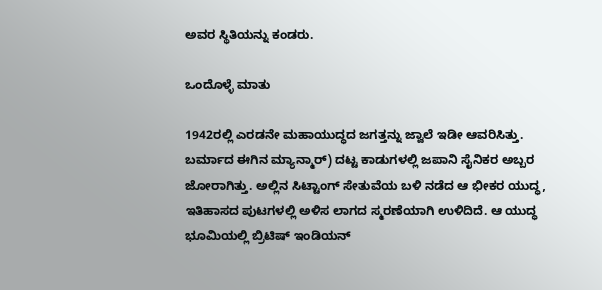ಅವರ ಸ್ಥಿತಿಯನ್ನು ಕಂಡರು.

ಒಂದೊಳ್ಳೆ ಮಾತು

1942ರಲ್ಲಿ ಎರಡನೇ ಮಹಾಯುದ್ಧದ ಜಗತ್ತನ್ನು ಜ್ವಾಲೆ ಇಡೀ ಆವರಿಸಿತ್ತು. ಬರ್ಮಾದ ಈಗಿನ ಮ್ಯಾನ್ಮಾರ್) ದಟ್ಟ ಕಾಡುಗಳಲ್ಲಿ ಜಪಾನಿ ಸೈನಿಕರ ಅಬ್ಬರ ಜೋರಾಗಿತ್ತು. ಅಲ್ಲಿನ ಸಿಟ್ಟಾಂಗ್ ಸೇತುವೆಯ ಬಳಿ ನಡೆದ ಆ ಭೀಕರ ಯುದ್ಧ, ಇತಿಹಾಸದ ಪುಟಗಳಲ್ಲಿ ಅಳಿಸ ಲಾಗದ ಸ್ಮರಣೆಯಾಗಿ ಉಳಿದಿದೆ. ಆ ಯುದ್ಧ ಭೂಮಿಯಲ್ಲಿ ಬ್ರಿಟಿಷ್ ಇಂಡಿಯನ್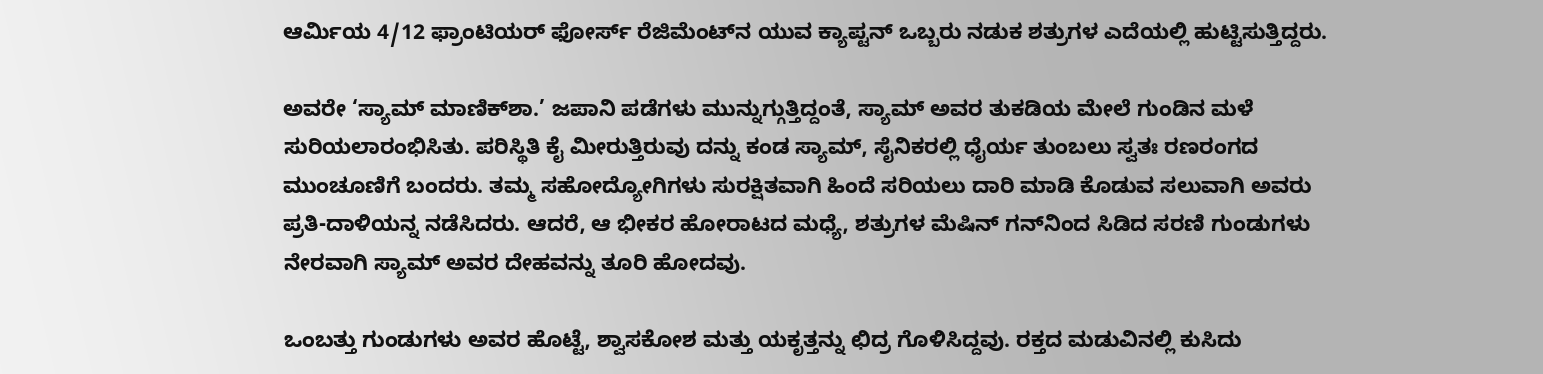ಆರ್ಮಿಯ 4/12 ಫ್ರಾಂಟಿಯರ್ ಫೋರ್ಸ್ ರೆಜಿಮೆಂಟ್‌ನ ಯುವ ಕ್ಯಾಪ್ಟನ್ ಒಬ್ಬರು ನಡುಕ ಶತ್ರುಗಳ ಎದೆಯಲ್ಲಿ ಹುಟ್ಟಿಸುತ್ತಿದ್ದರು.

ಅವರೇ ‘ಸ್ಯಾಮ್ ಮಾಣಿಕ್‌ಶಾ.’ ಜಪಾನಿ ಪಡೆಗಳು ಮುನ್ನುಗ್ಗುತ್ತಿದ್ದಂತೆ, ಸ್ಯಾಮ್ ಅವರ ತುಕಡಿಯ ಮೇಲೆ ಗುಂಡಿನ ಮಳೆ ಸುರಿಯಲಾರಂಭಿಸಿತು. ಪರಿಸ್ಥಿತಿ ಕೈ ಮೀರುತ್ತಿರುವು ದನ್ನು ಕಂಡ ಸ್ಯಾಮ್, ಸೈನಿಕರಲ್ಲಿ ಧೈರ್ಯ ತುಂಬಲು ಸ್ವತಃ ರಣರಂಗದ ಮುಂಚೂಣಿಗೆ ಬಂದರು. ತಮ್ಮ ಸಹೋದ್ಯೋಗಿಗಳು ಸುರಕ್ಷಿತವಾಗಿ ಹಿಂದೆ ಸರಿಯಲು ದಾರಿ ಮಾಡಿ ಕೊಡುವ ಸಲುವಾಗಿ ಅವರು ಪ್ರತಿ-ದಾಳಿಯನ್ನ ನಡೆಸಿದರು. ಆದರೆ, ಆ ಭೀಕರ ಹೋರಾಟದ ಮಧ್ಯೆ, ಶತ್ರುಗಳ ಮೆಷಿನ್ ಗನ್‌ನಿಂದ ಸಿಡಿದ ಸರಣಿ ಗುಂಡುಗಳು ನೇರವಾಗಿ ಸ್ಯಾಮ್ ಅವರ ದೇಹವನ್ನು ತೂರಿ ಹೋದವು.

ಒಂಬತ್ತು ಗುಂಡುಗಳು ಅವರ ಹೊಟ್ಟೆ, ಶ್ವಾಸಕೋಶ ಮತ್ತು ಯಕೃತ್ತನ್ನು ಛಿದ್ರ ಗೊಳಿಸಿದ್ದವು. ರಕ್ತದ ಮಡುವಿನಲ್ಲಿ ಕುಸಿದು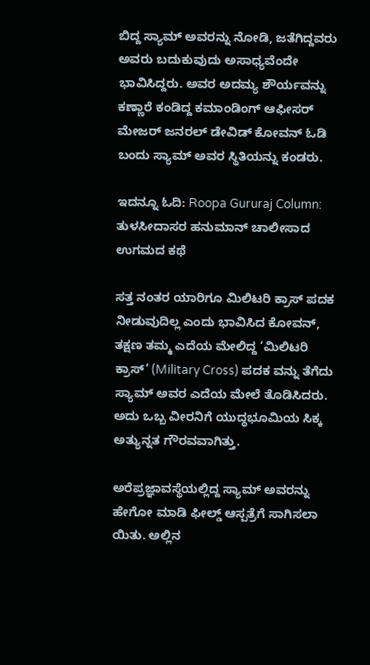ಬಿದ್ದ ಸ್ಯಾಮ್ ಅವರನ್ನು ನೋಡಿ, ಜತೆಗಿದ್ದವರು ಅವರು ಬದುಕುವುದು ಅಸಾಧ್ಯವೆಂದೇ ಭಾವಿಸಿದ್ದರು. ಅವರ ಅದಮ್ಯ ಶೌರ್ಯವನ್ನು ಕಣ್ಣಾರೆ ಕಂಡಿದ್ದ ಕಮಾಂಡಿಂಗ್ ಆಫೀಸರ್ ಮೇಜರ್ ಜನರಲ್ ಡೇವಿಡ್ ಕೋವನ್ ಓಡಿ ಬಂದು ಸ್ಯಾಮ್ ಅವರ ಸ್ಥಿತಿಯನ್ನು ಕಂಡರು.

ಇದನ್ನೂ ಓದಿ: Roopa Gururaj Column: ತುಳಸೀದಾಸರ ಹನುಮಾನ್ ಚಾಲೀಸಾದ ಉಗಮದ ಕಥೆ

ಸತ್ತ ನಂತರ ಯಾರಿಗೂ ಮಿಲಿಟರಿ ಕ್ರಾಸ್ ಪದಕ ನೀಡುವುದಿಲ್ಲ ಎಂದು ಭಾವಿಸಿದ ಕೋವನ್, ತಕ್ಷಣ ತಮ್ಮ ಎದೆಯ ಮೇಲಿದ್ದ ‘ಮಿಲಿಟರಿ ಕ್ರಾಸ್’ (Military Cross) ಪದಕ ವನ್ನು ತೆಗೆದು ಸ್ಯಾಮ್ ಅವರ ಎದೆಯ ಮೇಲೆ ತೊಡಿಸಿದರು. ಅದು ಒಬ್ಬ ವೀರನಿಗೆ ಯುದ್ಧಭೂಮಿಯ ಸಿಕ್ಕ ಅತ್ಯುನ್ನತ ಗೌರವವಾಗಿತ್ತು.

ಅರೆಪ್ರಜ್ಞಾವಸ್ಥೆಯಲ್ಲಿದ್ದ ಸ್ಯಾಮ್ ಅವರನ್ನು ಹೇಗೋ ಮಾಡಿ ಫೀಲ್ಡ್ ಆಸ್ಪತ್ರೆಗೆ ಸಾಗಿಸಲಾ ಯಿತು. ಅಲ್ಲಿನ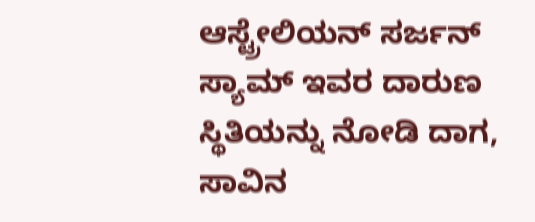ಆಸ್ಟ್ರೇಲಿಯನ್ ಸರ್ಜನ್ ಸ್ಯಾಮ್ ಇವರ ದಾರುಣ ಸ್ಥಿತಿಯನ್ನು ನೋಡಿ ದಾಗ, ಸಾವಿನ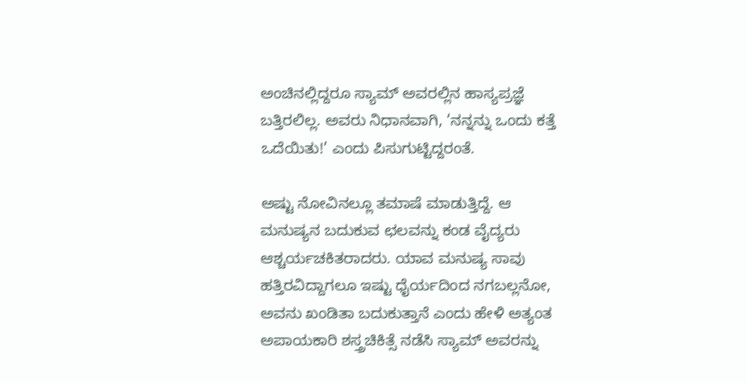ಅಂಚಿನಲ್ಲಿದ್ದರೂ ಸ್ಯಾಮ್ ಅವರಲ್ಲಿನ ಹಾಸ್ಯಪ್ರಜ್ಞೆ ಬತ್ತಿರಲಿಲ್ಲ. ಅವರು ನಿಧಾನವಾಗಿ, ‘ನನ್ನನ್ನು ಒಂದು ಕತ್ತೆ ಒದೆಯಿತು!’ ಎಂದು ಪಿಸುಗುಟ್ಟಿದ್ದರಂತೆ.

ಅಷ್ಟು ನೋವಿನಲ್ಲೂ ತಮಾಷೆ ಮಾಡುತ್ತಿದ್ದೆ. ಆ ಮನುಷ್ಯನ ಬದುಕುವ ಛಲವನ್ನು ಕಂಡ ವೈದ್ಯರು ಆಶ್ಚರ್ಯಚಕಿತರಾದರು. ಯಾವ ಮನುಷ್ಯ ಸಾವು ಹತ್ತಿರವಿದ್ದಾಗಲೂ ಇಷ್ಟು ಧೈರ್ಯದಿಂದ ನಗಬಲ್ಲನೋ, ಅವನು ಖಂಡಿತಾ ಬದುಕುತ್ತಾನೆ ಎಂದು ಹೇಳಿ ಅತ್ಯಂತ ಅಪಾಯಕಾರಿ ಶಸ್ತ್ರಚಿಕಿತ್ಸೆ ನಡೆಸಿ ಸ್ಯಾಮ್ ಅವರನ್ನು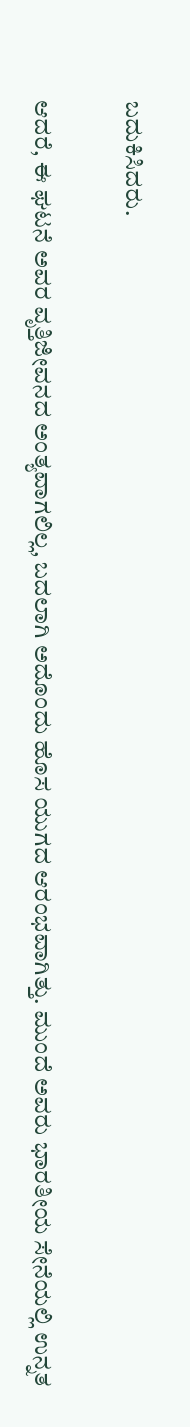ಬದುಕಿಸಿದರು.

ಆದರೆ, ಈ ಘಟನೆ ಅವರ ವೃತ್ತಿಜೀವನದ ಅಂತ್ಯವಾಗಲಿಲ್ಲ, ಬದಲಾಗಿ ಅದೊಂದು ಹೊಸ ಯುಗದ ಆರಂಭವಾಗಿತ್ತು. ಮುಂದೆ ಅವರು ಭಾರತೀಯ ಸೇನೆಯಲ್ಲಿ ಉನ್ನತ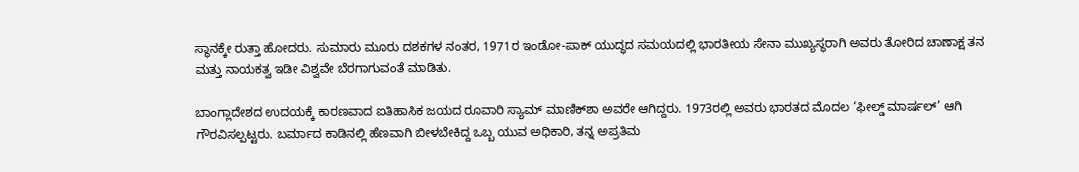ಸ್ಥಾನಕ್ಕೇ ರುತ್ತಾ ಹೋದರು. ಸುಮಾರು ಮೂರು ದಶಕಗಳ ನಂತರ, 1971ರ ಇಂಡೋ-ಪಾಕ್ ಯುದ್ಧದ ಸಮಯದಲ್ಲಿ ಭಾರತೀಯ ಸೇನಾ ಮುಖ್ಯಸ್ಥರಾಗಿ ಅವರು ತೋರಿದ ಚಾಣಾಕ್ಷ ತನ ಮತ್ತು ನಾಯಕತ್ವ ಇಡೀ ವಿಶ್ವವೇ ಬೆರಗಾಗುವಂತೆ ಮಾಡಿತು.

ಬಾಂಗ್ಲಾದೇಶದ ಉದಯಕ್ಕೆ ಕಾರಣವಾದ ಐತಿಹಾಸಿಕ ಜಯದ ರೂವಾರಿ ಸ್ಯಾಮ್ ಮಾಣಿಕ್‌ಶಾ ಅವರೇ ಆಗಿದ್ದರು. 1973ರಲ್ಲಿ ಅವರು ಭಾರತದ ಮೊದಲ ‘ಫೀಲ್ಡ್ ಮಾರ್ಷಲ್’ ಆಗಿ ಗೌರವಿಸಲ್ಪಟ್ಟರು. ಬರ್ಮಾದ ಕಾಡಿನಲ್ಲಿ ಹೆಣವಾಗಿ ಬೀಳಬೇಕಿದ್ದ ಒಬ್ಬ ಯುವ ಅಧಿಕಾರಿ, ತನ್ನ ಅಪ್ರತಿಮ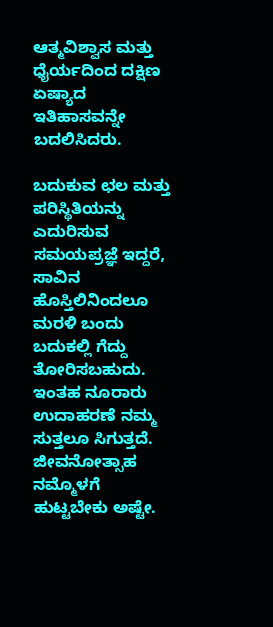ಆತ್ಮವಿಶ್ವಾಸ ಮತ್ತು ಧೈರ್ಯದಿಂದ ದಕ್ಷಿಣ ಏಷ್ಯಾದ ಇತಿಹಾಸವನ್ನೇ ಬದಲಿಸಿದರು.

ಬದುಕುವ ಛಲ ಮತ್ತು ಪರಿಸ್ಥಿತಿಯನ್ನು ಎದುರಿಸುವ ಸಮಯಪ್ರಜ್ಞೆ ಇದ್ದರೆ, ಸಾವಿನ ಹೊಸ್ತಿಲಿನಿಂದಲೂ ಮರಳಿ ಬಂದು ಬದುಕಲ್ಲಿ ಗೆದ್ದು ತೋರಿಸಬಹುದು. ಇಂತಹ ನೂರಾರು ಉದಾಹರಣೆ ನಮ್ಮ ಸುತ್ತಲೂ ಸಿಗುತ್ತದೆ. ಜೀವನೋತ್ಸಾಹ ನಮ್ಮೊಳಗೆ ಹುಟ್ಟಬೇಕು ಅಷ್ಟೇ.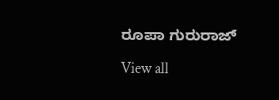ರೂಪಾ ಗುರುರಾಜ್

View all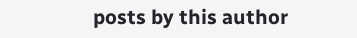posts by this author